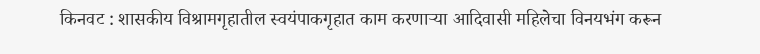किनवट : शासकीय विश्रामगृहातील स्वयंपाकगृहात काम करणाऱ्या आदिवासी महिलेचा विनयभंग करून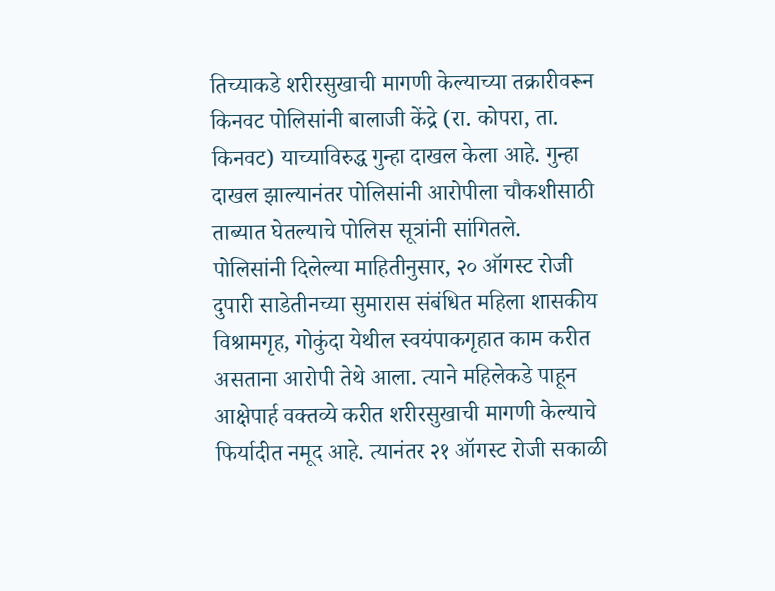तिच्याकडे शरीरसुखाची मागणी केल्याच्या तक्रारीवरून किनवट पोलिसांनी बालाजी केंद्रे (रा. कोपरा, ता. किनवट) याच्याविरुद्ध गुन्हा दाखल केला आहे. गुन्हा दाखल झाल्यानंतर पोलिसांनी आरोपीला चौकशीसाठी ताब्यात घेतल्याचे पोलिस सूत्रांनी सांगितले.
पोलिसांनी दिलेल्या माहितीनुसार, २० ऑगस्ट रोजी दुपारी साडेतीनच्या सुमारास संबंधित महिला शासकीय विश्रामगृह, गोकुंदा येथील स्वयंपाकगृहात काम करीत असताना आरोपी तेथे आला. त्याने महिलेकडे पाहून आक्षेपार्ह वक्तव्ये करीत शरीरसुखाची मागणी केल्याचे फिर्यादीत नमूद आहे. त्यानंतर २१ ऑगस्ट रोजी सकाळी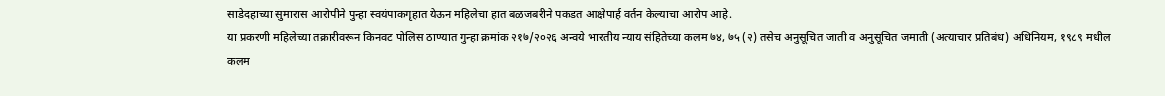साडेदहाच्या सुमारास आरोपीने पुन्हा स्वयंपाकगृहात येऊन महिलेचा हात बळजबरीने पकडत आक्षेपार्ह वर्तन केल्याचा आरोप आहे.
या प्रकरणी महिलेच्या तक्रारीवरून किनवट पोलिस ठाण्यात गुन्हा क्रमांक २१७/२०२६ अन्वये भारतीय न्याय संहितेच्या कलम ७४, ७५ (२) तसेच अनुसूचित जाती व अनुसूचित जमाती (अत्याचार प्रतिबंध) अधिनियम, १९८९ मधील कलम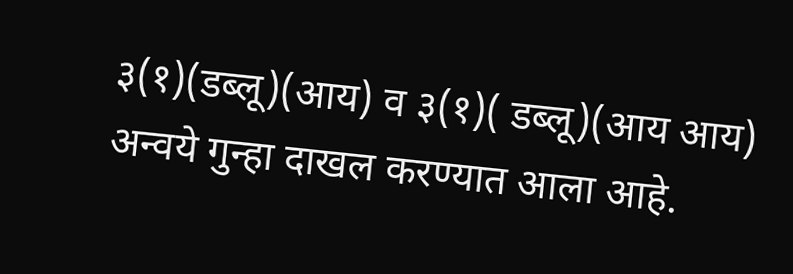३(१)(डब्लू)(आय) व ३(१)( डब्लू)(आय आय) अन्वये गुन्हा दाखल करण्यात आला आहे.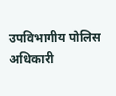उपविभागीय पोलिस अधिकारी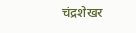चंद्रशेखर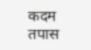कदम तपास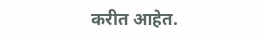करीत आहेत.